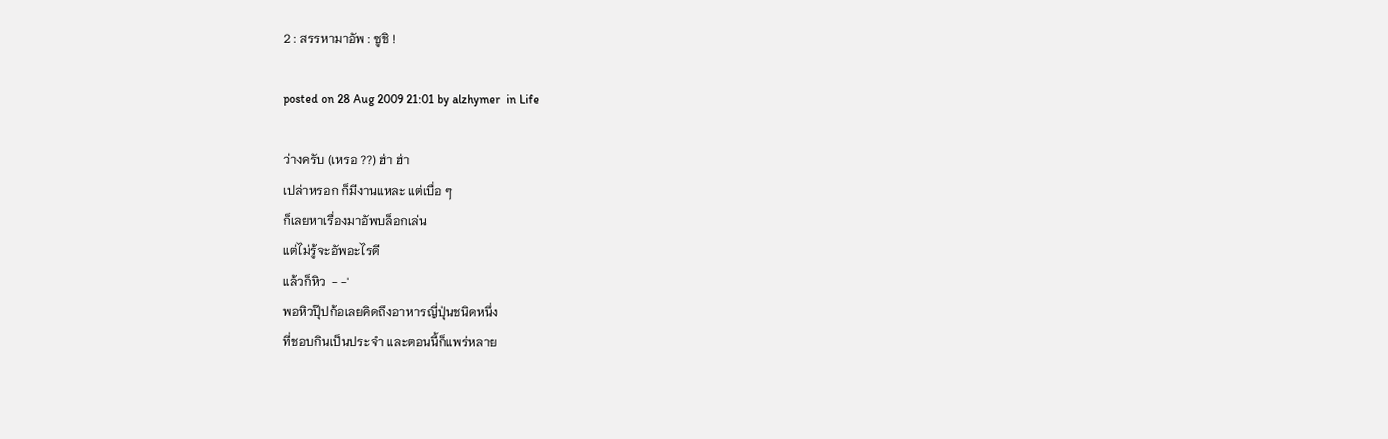2 : สรรหามาอัพ : ซูชิ !

posted on 28 Aug 2009 21:01 by alzhymer  in Life

ว่างครับ (เหรอ ??) ฮ่า ฮ่า
เปล่าหรอก ก็มีงานแหละ แต่เบื่อ ๆ
ก็เลยหาเรื่องมาอัพบล็อกเล่น
แต่ไม่รู้จะอัพอะไรดี
แล้วก็หิว  - -'
พอหิวปุ๊ปก้อเลยคิดถึงอาหารญี่ปุ่นชนิดหนึ่ง
ที่ชอบกินเป็นประจำ และตอนนี้ก็แพร่หลาย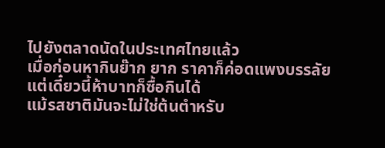ไปยังตลาดนัดในประเทศไทยแล้ว
เมื่อก่อนหากินย๊าก ยาก ราคาก็ค่อดแพงบรรลัย
แต่เดี๋ยวนี้ห้าบาทก็ซื้อกินได้
แม้รสชาติมันจะไม่ใช่ต้นตำหรับ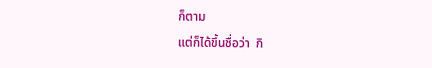ก็ตาม
แต่ก็ได้ขึ้นชื่อว่า  กิ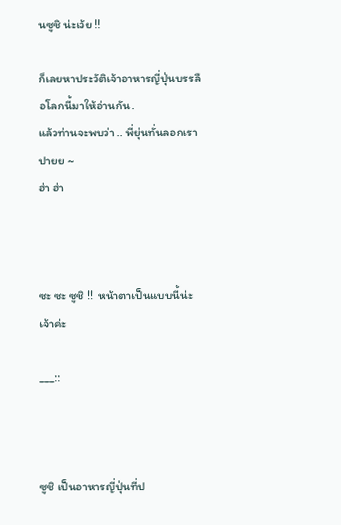นซูชิ น่ะเว้ย !!

ก็เลยหาประวัติเจ้าอาหารญี่ปุ่นบรรลือโลกนี้มาให้อ่านกัน.
แล้วท่านจะพบว่า .. พี่ยุ่นทั่นลอกเราปายย ~
ฮ่า ฮ่า



ซะ ซะ ซูชิ !!  หน้าตาเป็นแบบนี้น่ะเจ้าค่ะ

___::



ซูชิ เป็นอาหารญี่ปุ่นที่ป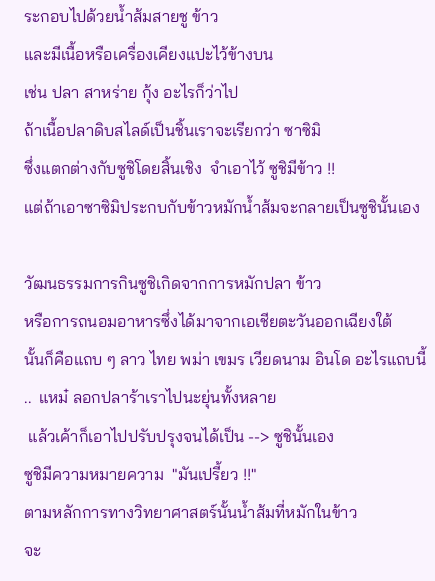ระกอบไปด้วยน้ำส้มสายชู ข้าว
และมีเนื้อหรือเครื่องเคียงแปะไว้ข้างบน
เช่น ปลา สาหร่าย กุ้ง อะไรก็ว่าไป
ถ้าเนื้อปลาดิบสไลด์เป็นชิ้นเราจะเรียกว่า ซาซิมิ
ซึ่งแตกต่างกับซูชิโดยสิ้นเชิง  จำเอาไว้ ซูชิมีข้าว !!
แต่ถ้าเอาซาซิมิประกบกับข้าวหมักน้ำส้มจะกลายเป็นซูชินั้นเอง

วัฒนธรรมการกินซูชิเกิดจากการหมักปลา ข้าว
หรือการถนอมอาหารซึ่งได้มาจากเอเชียตะวันออกเฉียงใต้
นั้นก็คือแถบ ๆ ลาว ไทย พม่า เขมร เวียดนาม อินโด อะไรแถบนี้
..  แหม๋ ลอกปลาร้าเราไปนะยุ่นทั้งหลาย
 แล้วเค้าก็เอาไปปรับปรุงจนได้เป็น --> ซูชินั้นเอง
ซูชิมีความหมายความ  "มันเปรี้ยว !!"
ตามหลักการทางวิทยาศาสตร์นั้นน้ำส้มที่หมักในข้าว
จะ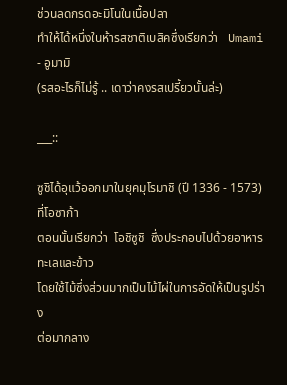ช่วนลดกรดอะมิโนในเนื้อปลา
ทำให้ได้หนึ่งในห้ารสชาติเบสิคซึ่งเรียกว่า   Umami - อูมามิ
(รสอะไรก็ไม่รู้ .. เดาว่าคงรสเปรี้ยวนั้นล่ะ)

___::

ซูชิได้อุแว้ออกมาในยุคมุโรมาชิ (ปี 1336 - 1573)  ที่โอซาก้า
ตอนนั้นเรียกว่า  โอชิซูชิ  ซึ่งประกอบไปด้วยอาหารทะเลและข้าว
โดยใช้ไม้ซึ่งส่วนมากเป็นไม้ไผ่ในการอัดให้เป็นรูปร่าง
ต่อมากลาง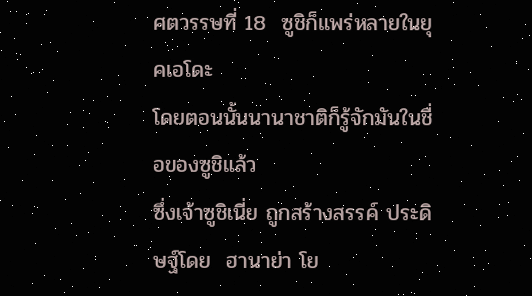ศตวรรษที่ 18  ซูชิก็แพร่หลายในยุคเอโดะ
โดยตอนนั้นนานาชาติก็รู้จักมันในชื่อของซูชิแล้ว
ซึ่งเจ้าซูชิเนี่ย ถูกสร้างสรรค์ ประดิษฐ์โดย  ฮานาย่า โย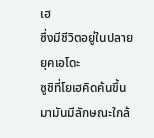เฮ
ซึ่งมีชีวิตอยู่ในปลายยุคเอโดะ
ซูชิที่โยเฮคิดค้นขึ้นมามันมีลักษณะใกล้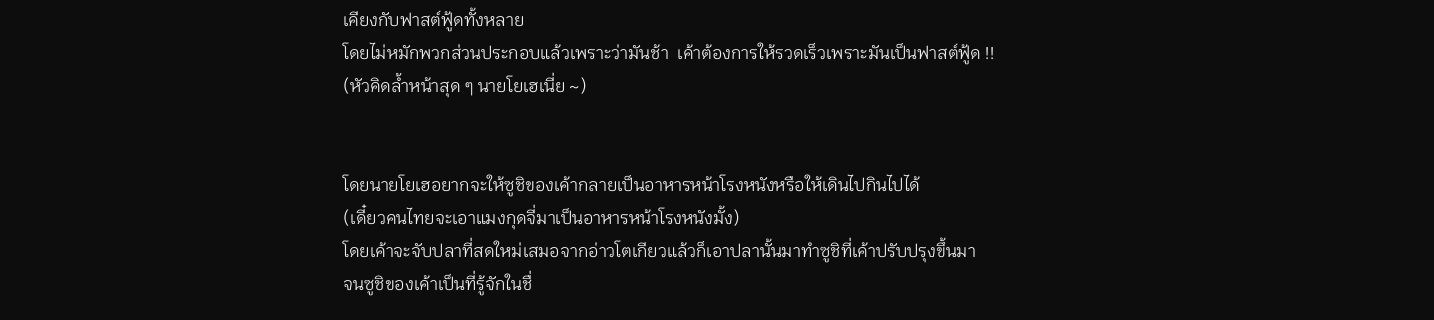เคียงกับฟาสต์ฟู้ดทั้งหลาย
โดยไม่หมักพวกส่วนประกอบแล้วเพราะว่ามันช้า  เค้าต้องการให้รวดเร็วเพราะมันเป็นฟาสต์ฟู้ด !!
(หัวคิดล้ำหน้าสุด ๆ นายโยเฮเนี่ย ~)


โดยนายโยเฮอยากจะให้ซูชิของเค้ากลายเป็นอาหารหน้าโรงหนังหรือให้เดินไปกินไปได้
(เดี๋ยวคนไทยจะเอาแมงกุดจี่มาเป็นอาหารหน้าโรงหนังมั้ง)
โดยเค้าจะจับปลาที่สดใหม่เสมอจากอ่าวโตเกียวแล้วก็เอาปลานั้นมาทำซูชิที่เค้าปรับปรุงขึ้นมา
จนซูชิของเค้าเป็นที่รู้จักในชื่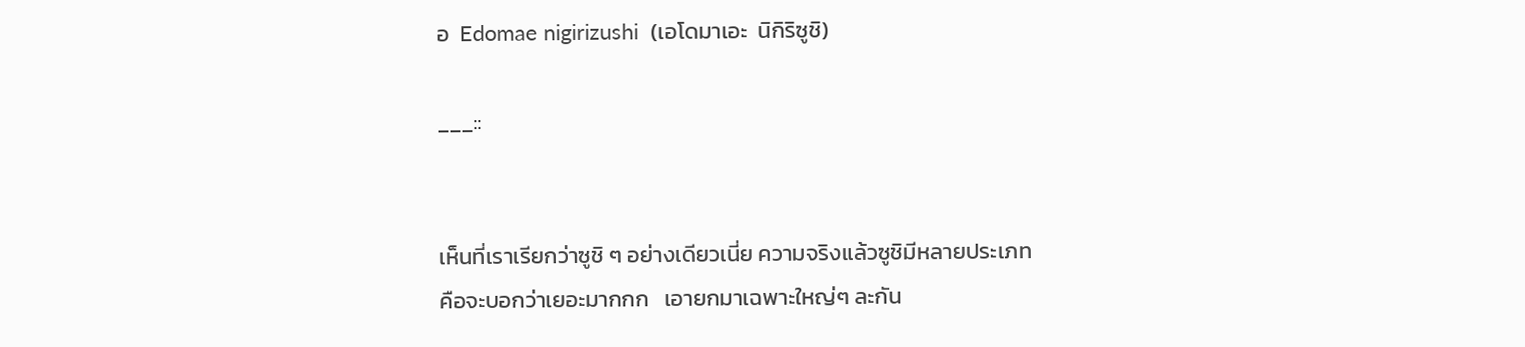อ  Edomae nigirizushi  (เอโดมาเอะ  นิกิริซูชิ)

___::


เห็นที่เราเรียกว่าซูชิ ๆ อย่างเดียวเนี่ย ความจริงแล้วซูชิมีหลายประเภท
คือจะบอกว่าเยอะมากกก   เอายกมาเฉพาะใหญ่ๆ ละกัน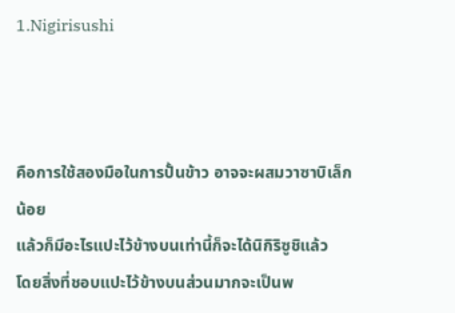1.Nigirisushi



คือการใช้สองมือในการปั้นข้าว อาจจะผสมวาซาบิเล็กน้อย
แล้วก็มีอะไรแปะไว้ข้างบนเท่านี้ก็จะได้นิกิริซูชิแล้ว
โดยสิ่งที่ชอบแปะไว้ข้างบนส่วนมากจะเป็นพ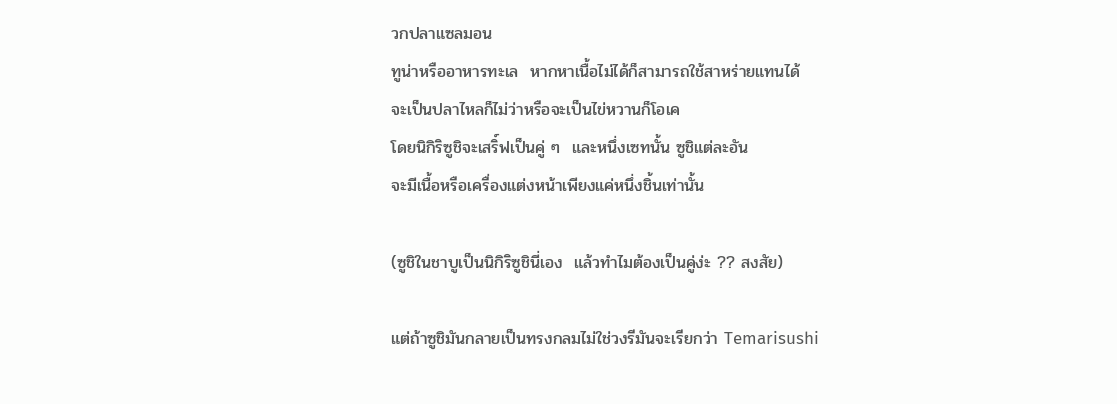วกปลาแซลมอน
ทูน่าหรืออาหารทะเล  หากหาเนื้อไม่ได้ก็สามารถใช้สาหร่ายแทนได้
จะเป็นปลาไหลก็ไม่ว่าหรือจะเป็นไข่หวานก็โอเค
โดยนิกิริซูชิจะเสริ์ฟเป็นคู่ ๆ  และหนึ่งเซทนั้น ซูชิแต่ละอัน
จะมีเนื้อหรือเครื่องแต่งหน้าเพียงแค่หนึ่งชิ้นเท่านั้น

(ซูชิในชาบูเป็นนิกิริซูชินี่เอง  แล้วทำไมต้องเป็นคู่ง่ะ ?? สงสัย)

แต่ถ้าซูชิมันกลายเป็นทรงกลมไม่ใช่วงรีมันจะเรียกว่า Temarisushi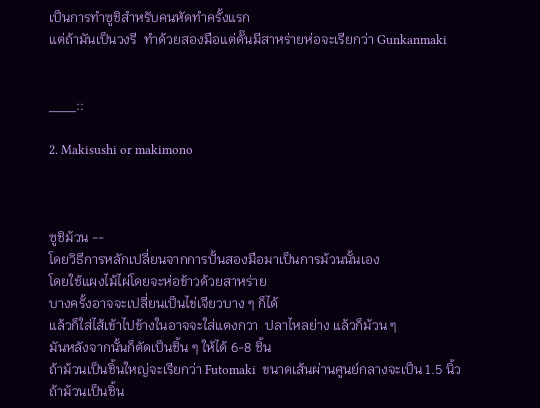เป็นการทำซูชิสำหรับคนหัดทำครั้งแรก
แต่ถ้ามันเป็นวงรี  ทำด้วยสองมือแต่ดั๊นมีสาหร่ายห่อจะเรียกว่า Gunkanmaki


___::

2. Makisushi or makimono



ซูชิม้วน --
โดยวิธีการหลักเปลี่ยนจากการปั้นสองมือมาเป็นการม้วนนั้นเอง
โดยใช้แผงไม้ไผ่โดยจะห่อข้าวด้วยสาหร่าย
บางครั้งอาจจะเปลี่ยนเป็นไข่เจียวบาง ๆ ก็ได้
แล้วก็ใส่ไส้เข้าไปข้างในอาจจะใส่แตงกวา  ปลาไหลย่าง แล้วก็ม้วน ๆ
มันหลังจากนั้นก็ตัดเป็นชิ้น ๆ ให้ได้ 6-8 ชิ้น
ถ้าม้วนเป็นชิ้นใหญ่จะเรียกว่า Futomaki  ขนาดเส้นผ่านศูนย์กลางจะเป็น 1.5 นิ้ว
ถ้าม้วนเป็นชิ้น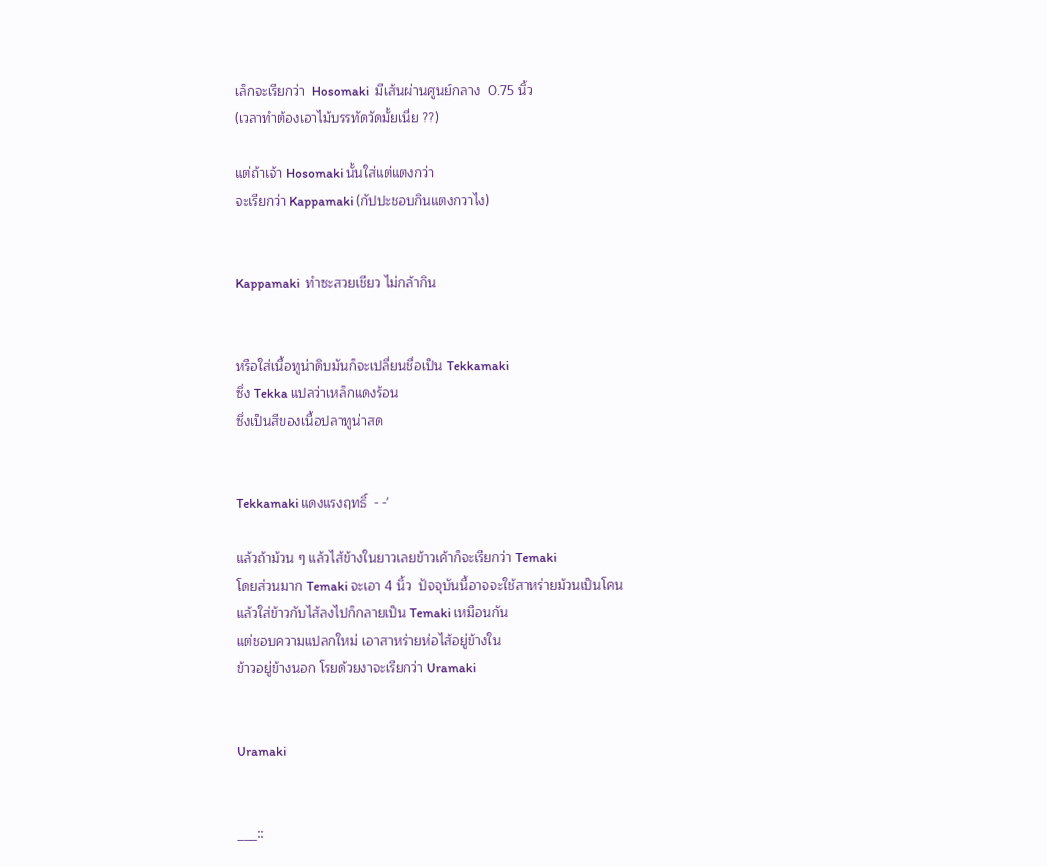เล็กจะเรียกว่า  Hosomaki  มีเส้นผ่านศูนย์กลาง  0.75 นิ้ว
(เวลาทำต้องเอาไม้บรรทัดวัดมั้ยเนี่ย ??)

แต่ถ้าเจ้า Hosomaki นั้นใส่แต่แตงกว่า
จะเรียกว่า Kappamaki (กัปปะชอบกินแตงกวาไง)


Kappamaki  ทำซะสวยเชียว ไม่กล้ากิน


หรือใส่เนื้อทูน่าดิบมันก็จะเปลี่ยนชื่อเป็น Tekkamaki
ซึ่ง Tekka แปลว่าเหล็กแดงร้อน
ซึ่งเป็นสีของเนื้อปลาทูน่าสด


Tekkamaki แดงแรงฤทธิ์  - -'

แล้วถ้าม้วน ๆ แล้วไส้ข้างในยาวเลยข้าวเค้าก็จะเรียกว่า Temaki
โดยส่วนมาก Temaki จะเอา 4 นิ้ว  ปัจจุบันนี้อาจจะใช้สาหร่ายม้วนเป็นโคน
แล้วใส่ข้าวกับไส้ลงไปก็กลายเป็น Temaki เหมือนกัน
แต่ชอบความแปลกใหม่ เอาสาหร่ายห่อไส้อยู่ข้างใน
ข้าวอยู่ข้างนอก โรยด้วยงาจะเรียกว่า Uramaki


Uramaki


___::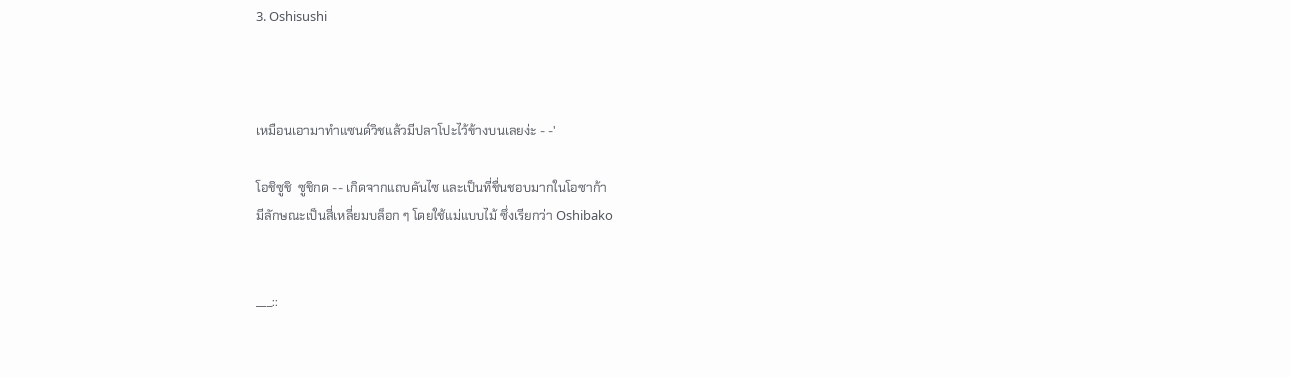3. Oshisushi



เหมือนเอามาทำแซนด์วิชแล้วมีปลาโปะไว้ข้างบนเลยง่ะ - -'

โอชิซูชิ  ซูชิกด -- เกิดจากแถบคันไซ และเป็นที่ชื่นชอบมากในโอซาก้า
มีลักษณะเป็นสี่เหลี่ยมบล็อก ๆ โดยใช้แม่แบบไม้ ซึ่งเรียกว่า Oshibako


___::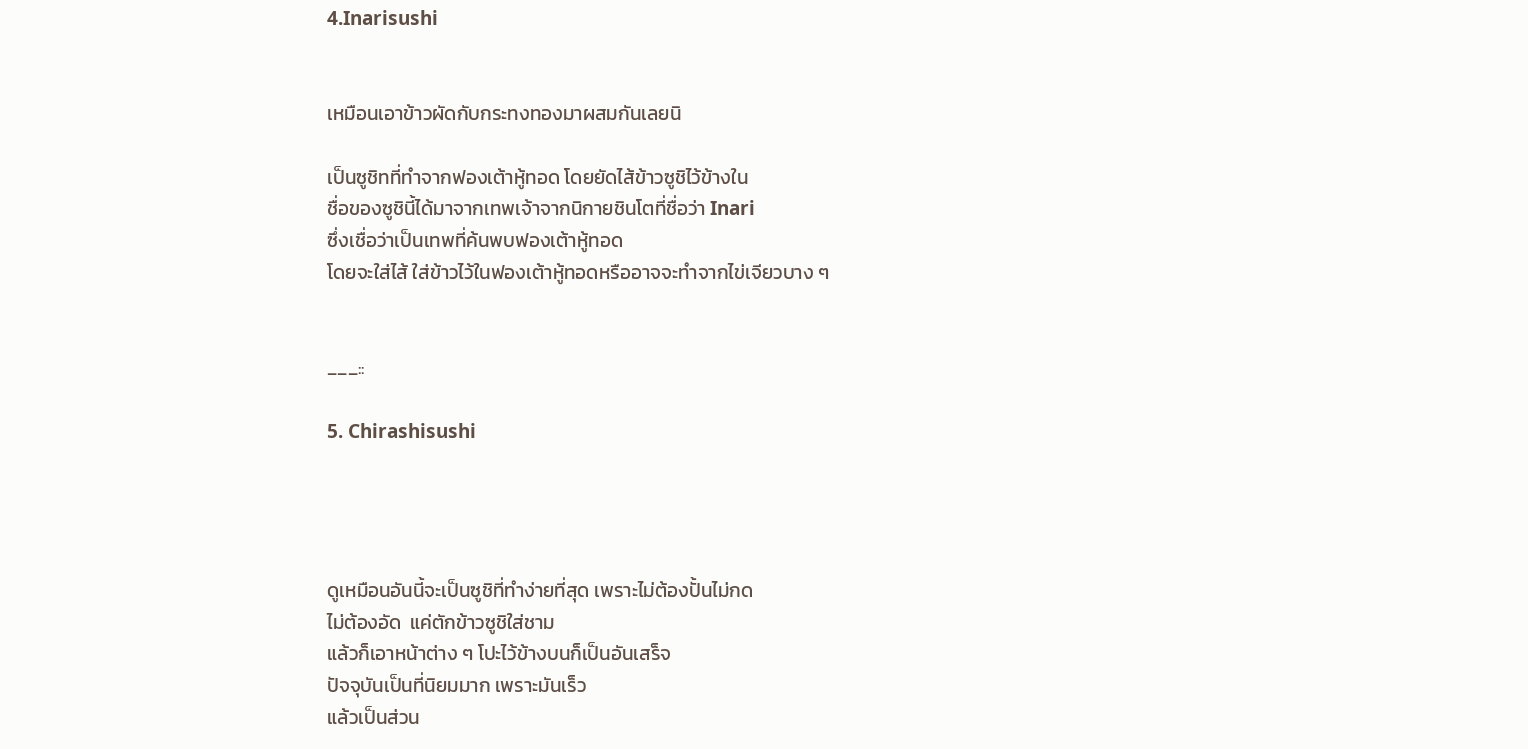4.Inarisushi


เหมือนเอาข้าวผัดกับกระทงทองมาผสมกันเลยนิ

เป็นซูชิทที่ทำจากฟองเต้าหู้ทอด โดยยัดไส้ข้าวซูชิไว้ข้างใน
ชื่อของซูชินี้ได้มาจากเทพเจ้าจากนิกายชินโตที่ชื่อว่า Inari
ซึ่งเชื่อว่าเป็นเทพที่ค้นพบฟองเต้าหู้ทอด
โดยจะใส่ไส้ ใส่ข้าวไว้ในฟองเต้าหู้ทอดหรืออาจจะทำจากไข่เจียวบาง ๆ


___::

5. Chirashisushi




ดูเหมือนอันนี้จะเป็นซูชิที่ทำง่ายที่สุด เพราะไม่ต้องปั้นไม่กด
ไม่ต้องอัด  แค่ตักข้าวซูชิใส่ชาม
แล้วก็เอาหน้าต่าง ๆ โปะไว้ข้างบนก็เป็นอันเสร็จ
ปัจจุบันเป็นที่นิยมมาก เพราะมันเร็ว
แล้วเป็นส่วน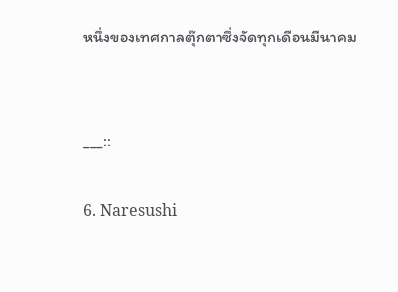หนึ่งของเทศกาลตุ๊กตาซึ่งจัดทุกเดือนมีนาคม


___::

6. Naresushi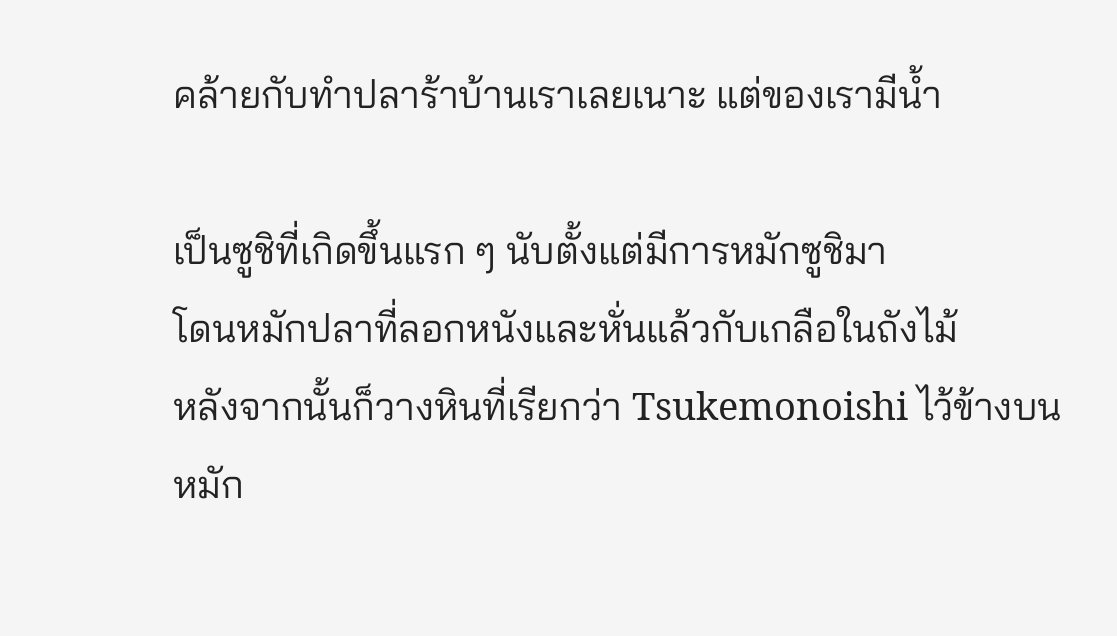คล้ายกับทำปลาร้าบ้านเราเลยเนาะ แต่ของเรามีน้ำ

เป็นซูชิที่เกิดขึ้นแรก ๆ นับตั้งแต่มีการหมักซูชิมา
โดนหมักปลาที่ลอกหนังและหั่นแล้วกับเกลือในถังไม้
หลังจากนั้นก็วางหินที่เรียกว่า Tsukemonoishi ไว้ข้างบน
หมัก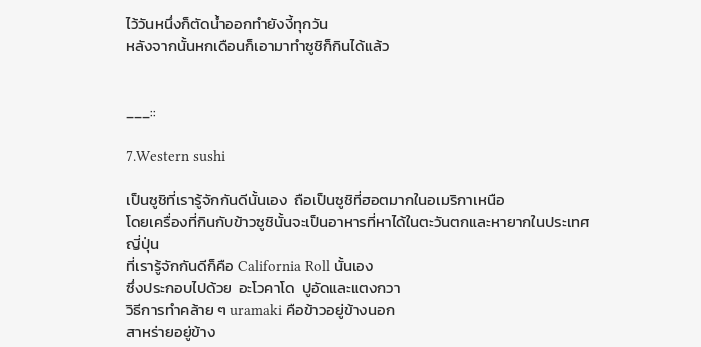ไว้วันหนึ่งก็ตัดน้ำออกทำยังงี้ทุกวัน
หลังจากนั้นหกเดือนก็เอามาทำซูชิก็กินได้แล้ว


___::

7.Western sushi

เป็นซูชิที่เรารู้จักกันดีนั้นเอง  ถือเป็นซูชิที่ฮอตมากในอเมริกาเหนือ
โดยเครื่องที่กินกับข้าวซูชินั้นจะเป็นอาหารที่หาได้ในตะวันตกและหายากในประเทศญี่ปุ่น
ที่เรารู้จักกันดีก็คือ California Roll นั้นเอง
ซึ่งประกอบไปด้วย  อะโวคาโด  ปูอัดและแตงกวา
วิธีการทำคล้าย ๆ uramaki คือข้าวอยู่ข้างนอก
สาหร่ายอยู่ข้าง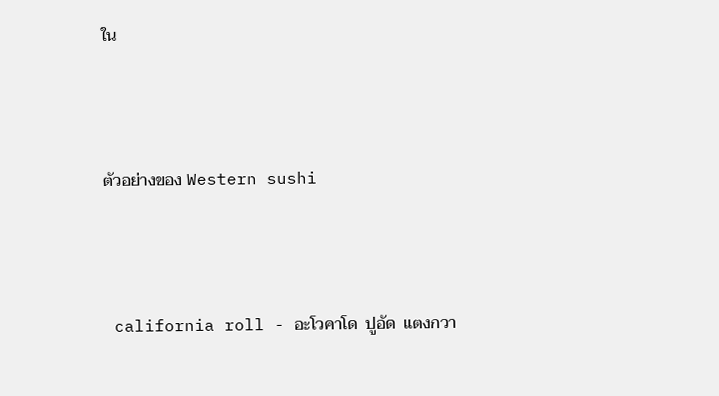ใน



ตัวอย่างของ Western sushi



 california roll - อะโวคาโด  ปูอัด  แตงกวา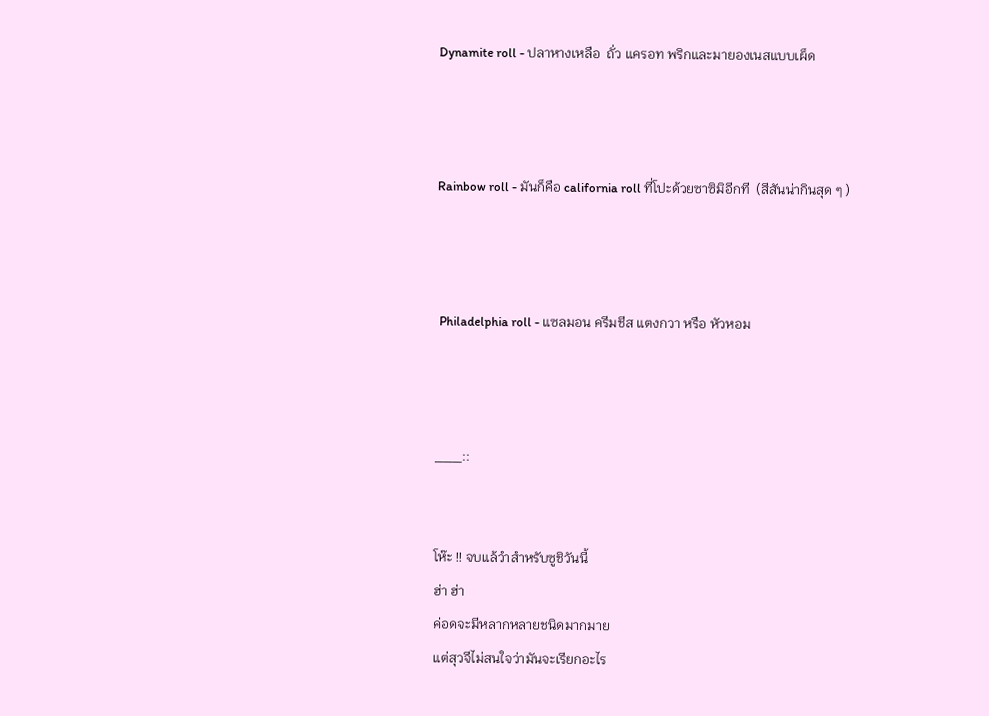Dynamite roll - ปลาหางเหลือ  ถั่ว แครอท พริกและมายองเนสแบบเผ็ด



Rainbow roll - มันก็คือ california roll ที่โปะด้วยซาซิมิอีกที  (สีสันน่ากินสุด ๆ )



 Philadelphia roll - แซลมอน ครีมชีส แตงกวา หรือ หัวหอม



___::


โห๊ะ !! จบแล้วำสำหรับซูชิวันนี้
ฮ่า ฮ่า
ค่อดจะมีหลากหลายชนิดมากมาย
แต่สุวจีไม่สนใจว่ามันจะเรียกอะไร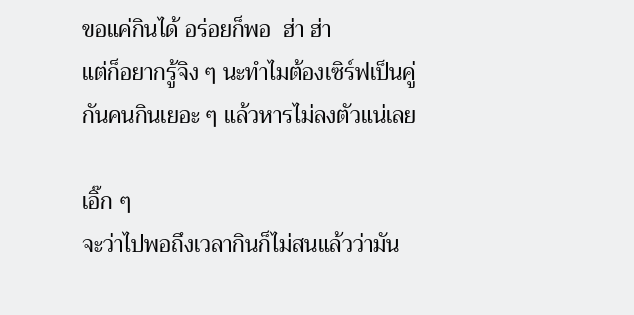ขอแค่กินได้ อร่อยก็พอ  ฮ่า ฮ่า
แต่ก็อยากรู้จิง ๆ นะทำไมต้องเซิร์ฟเป็นคู่
กันคนกินเยอะ ๆ แล้วหารไม่ลงตัวแน่เลย

เอิ๊ก ๆ
จะว่าไปพอถึงเวลากินก็ไม่สนแล้วว่ามัน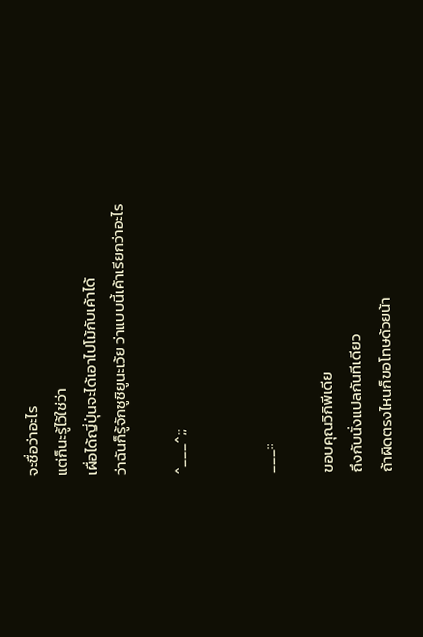จะชื่อว่าอะไร
แต่ก็นะรู้ไว้ใช่ว่า
เผื่อได้ญี่ปุ่นจะได้เอาไปโม้กับเค้าได้
ว่าฉันก็รู้จักซูชิยูนะเว้ย ว่าแบบนี้เค้าเรียกว่าอะไร

^___^;;


___::

ขอบคุณวิกิพีเดีย
ถึงกับนั่งแปลกันทีเดียว
ถ้าผิดตรงไหนก็ขอโทษด้วยน้า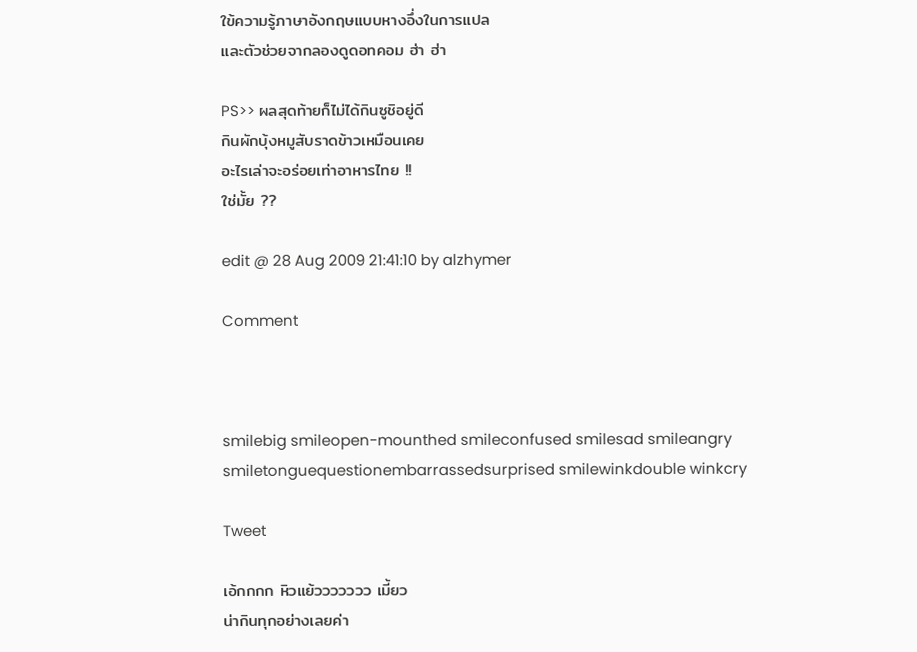ใข้ความรู้ภาษาอังกฤษแบบหางอึ่งในการแปล
และตัวช่วยจากลองดูดอทคอม ฮ่า ฮ่า

PS>> ผลสุดท้ายก็ไม่ได้กินซูชิอยู่ดี
กินผักบุ้งหมูสับราดข้าวเหมือนเคย
อะไรเล่าจะอร่อยเท่าอาหารไทย !!
ใช่มั้ย ??

edit @ 28 Aug 2009 21:41:10 by alzhymer

Comment



smilebig smileopen-mounthed smileconfused smilesad smileangry smiletonguequestionembarrassedsurprised smilewinkdouble winkcry

Tweet

เอ้กกกก หิวแย้ววววววว เมี้ยว
น่ากินทุกอย่างเลยค่า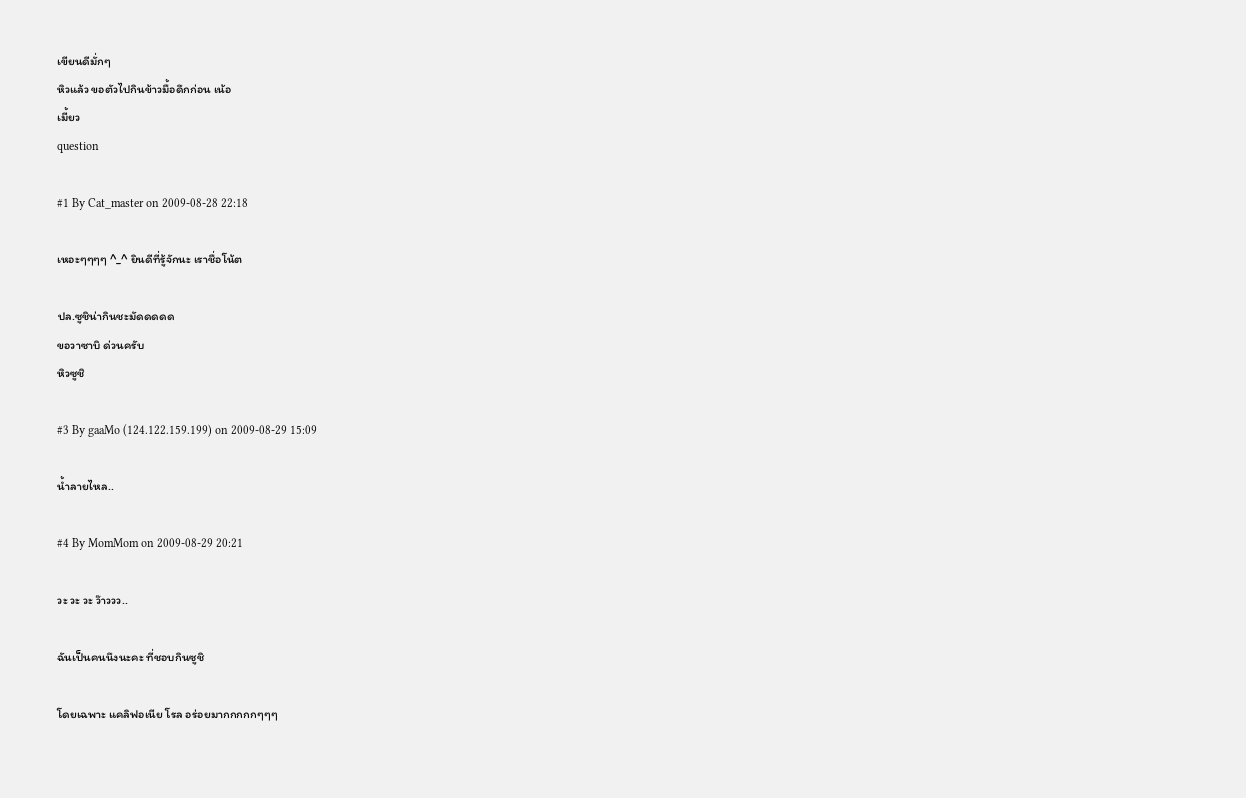เขียนดีมั่กๆ
หิวแล้ว ขอตัวไปกินข้าวมื้อดึกก่อน เน้อ
เมี้ยว
question

#1 By Cat_master on 2009-08-28 22:18

เหอะๆๆๆๆ ^_^ ยินดีที่รู้จักนะ เราชื่อโน้ต

ปล.ซูชิน่ากินชะมัดดดดด
ขอวาซาบิ ด่วนครับ
หิวซูชิ

#3 By gaaMo (124.122.159.199) on 2009-08-29 15:09

น้ำลายไหล..

#4 By MomMom on 2009-08-29 20:21

วะ วะ วะ ว๊าววว..

ฉันเป็นคนนึงนะคะ ที่ชอบกินซูชิ

โดยเฉพาะ แคลิฟอเนีย โรล อร่อยมากกกกกๆๆๆ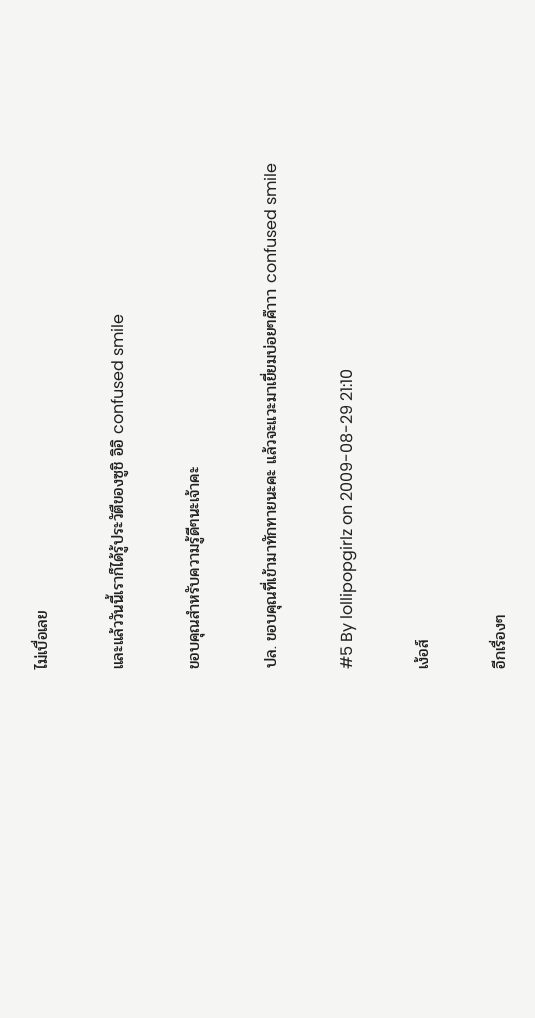ไม่เบื่อเลย

และแล้ววันนี้เราก็ได้รู้ประวัตืของซูชิ อิอิ confused smile

ขอบคุณสำหรับความรู้ดีๆนะเจ้าคะ

ปล. ขอบคุณที่เข้ามาทักทายนะคะ แล้วจะแวะมาเยี่ยมบ่อยๆค๊าาา confused smile

#5 By lollipopgirlz on 2009-08-29 21:10

เง้อส์

อีกเรื่องๆ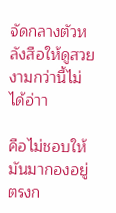จัดกลางตัวหลังสือให้ดูสวยงามกว่านี้ไม่ได้อ่าา

คือไม่ชอบให้มันมากองอยู่ตรงก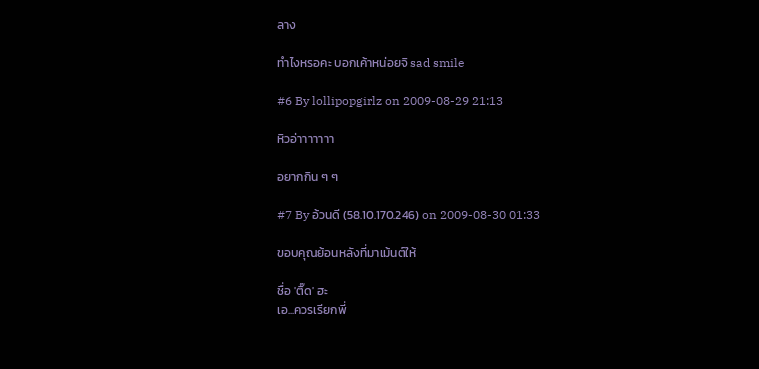ลาง

ทำไงหรอคะ บอกเค้าหน่อยจิ sad smile

#6 By lollipopgirlz on 2009-08-29 21:13

หิวอ่าาาาาาา

อยากกิน ๆ ๆ

#7 By อ้วนดี (58.10.170.246) on 2009-08-30 01:33

ขอบคุณย้อนหลังที่มาเม้นต์ให้

ชื่อ 'ติ๊ด' ฮะ
เอ...ควรเรียกพี่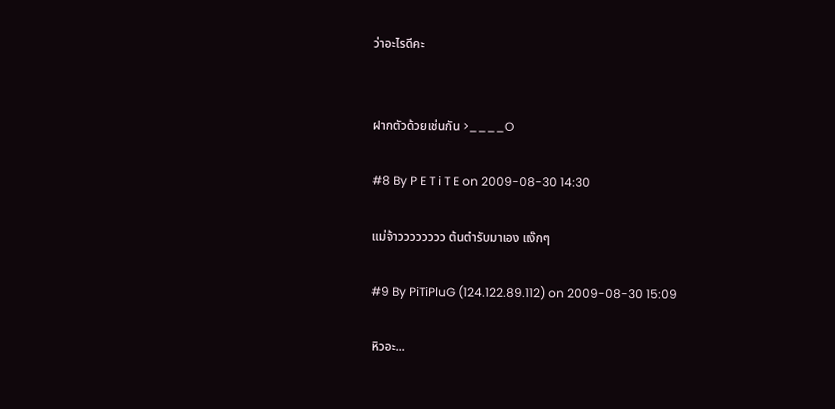ว่าอะไรดีคะ


ฝากตัวด้วยเช่นกัน >____O

#8 By P E T i T E on 2009-08-30 14:30

แม่จ้าวววววววว ต้นตำรับมาเอง แง๊กๆ

#9 By PiTiPluG (124.122.89.112) on 2009-08-30 15:09

หิวอะ...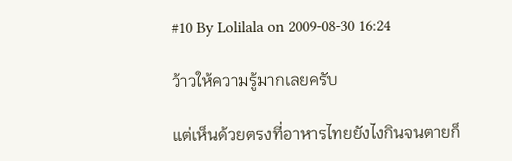#10 By Lolilala on 2009-08-30 16:24

ว้าวให้ความรู้มากเลยครับ

แต่เห็นด้วยตรงที่อาหารไทยยังไงกินจนตายก็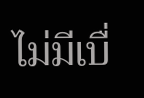ไม่มีเบื่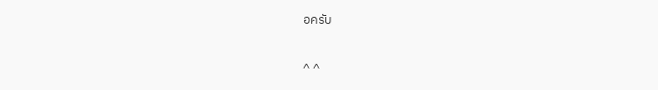อครับ

^ ^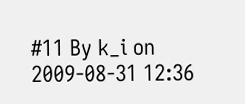#11 By k_i on 2009-08-31 12:36